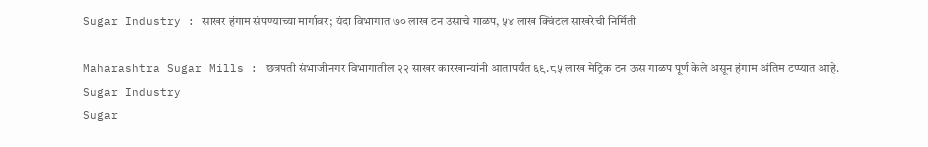Sugar Industry : साखर हंगाम संपण्याच्या मार्गावर; यंदा विभागात ७० लाख टन उसाचे गाळप, ५४ लाख क्विंटल साखरेची निर्मिती

Maharashtra Sugar Mills : छत्रपती संभाजीनगर विभागातील २२ साखर कारखान्यांनी आतापर्यंत ६९.८५ लाख मेट्रिक टन ऊस गाळप पूर्ण केले असून हंगाम अंतिम टप्प्यात आहे.
Sugar Industry
Sugar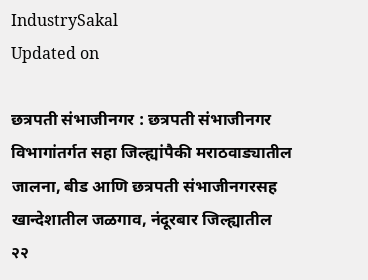IndustrySakal
Updated on

छत्रपती संभाजीनगर : छत्रपती संभाजीनगर विभागांतर्गत सहा जिल्ह्यांपैकी मराठवाड्यातील जालना, बीड आणि छत्रपती संभाजीनगरसह खान्देशातील जळगाव, नंदूरबार जिल्ह्यातील २२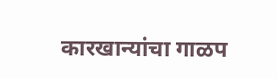कारखान्यांचा गाळप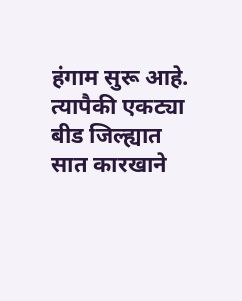हंगाम सुरू आहे. त्यापैकी एकट्या बीड जिल्ह्यात सात कारखाने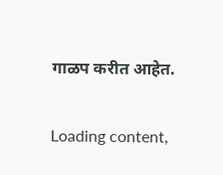गाळप करीत आहेत.

Loading content,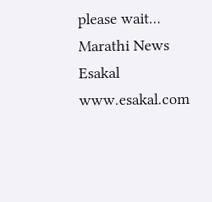please wait...
Marathi News Esakal
www.esakal.com